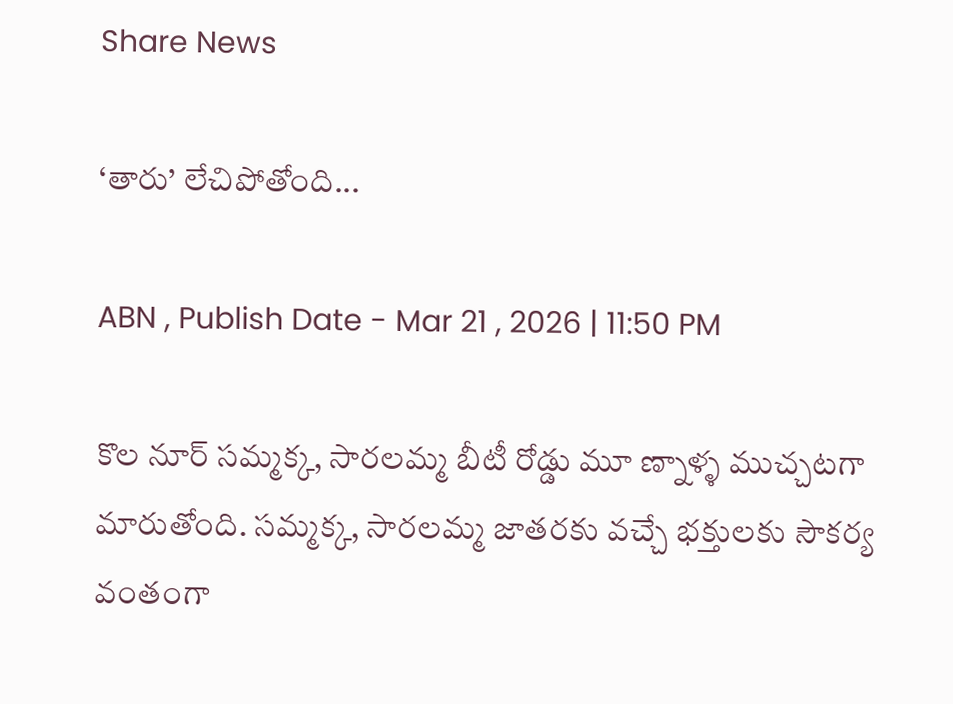Share News

‘తారు’ లేచిపోతోంది...

ABN , Publish Date - Mar 21 , 2026 | 11:50 PM

కొల నూర్‌ సమ్మక్క, సారలమ్మ బీటీ రోడ్డు మూ ణ్నాళ్ళ ముచ్చటగా మారుతోంది. సమ్మక్క, సారలమ్మ జాతరకు వచ్చే భక్తులకు సౌకర్య వంతంగా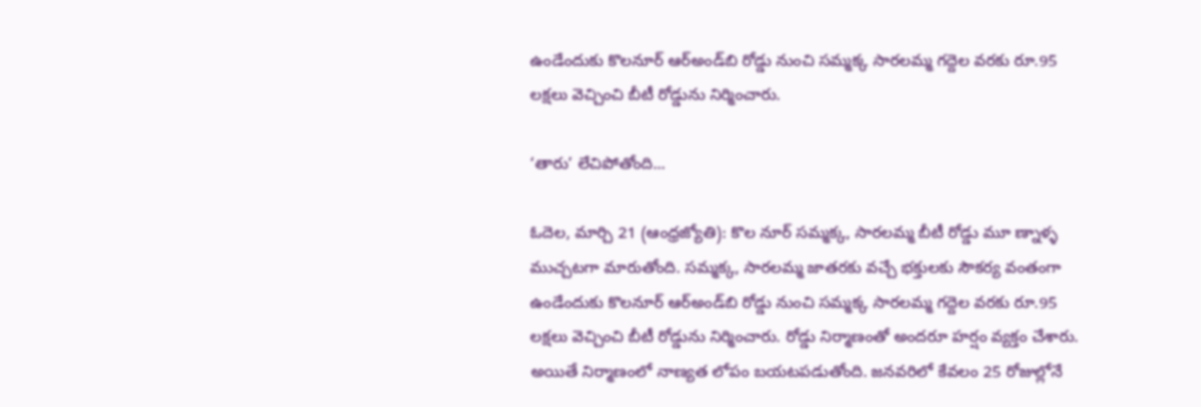ఉండేందుకు కొలనూర్‌ ఆర్‌అండ్‌బి రోడ్డు నుంచి సమ్మక్క సారలమ్మ గద్దెల వరకు రూ.95 లక్షలు వెచ్చించి బీటీ రోడ్డును నిర్మించారు.

‘తారు’ లేచిపోతోంది...

ఓదెల, మార్చి 21 (ఆంధ్రజ్యోతి): కొల నూర్‌ సమ్మక్క, సారలమ్మ బీటీ రోడ్డు మూ ణ్నాళ్ళ ముచ్చటగా మారుతోంది. సమ్మక్క, సారలమ్మ జాతరకు వచ్చే భక్తులకు సౌకర్య వంతంగా ఉండేందుకు కొలనూర్‌ ఆర్‌అండ్‌బి రోడ్డు నుంచి సమ్మక్క సారలమ్మ గద్దెల వరకు రూ.95 లక్షలు వెచ్చించి బీటీ రోడ్డును నిర్మించారు. రోడ్డు నిర్మాణంతో అందరూ హర్షం వ్యక్తం చేశారు. అయితే నిర్మాణంలో నాణ్యత లోపం బయటపడుతోంది. జనవరిలో కేవలం 25 రోజుల్లోనే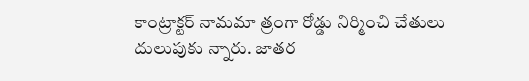కాంట్రాక్టర్‌ నామమా త్రంగా రోడ్డు నిర్మించి చేతులు దులుపుకు న్నారు. జాతర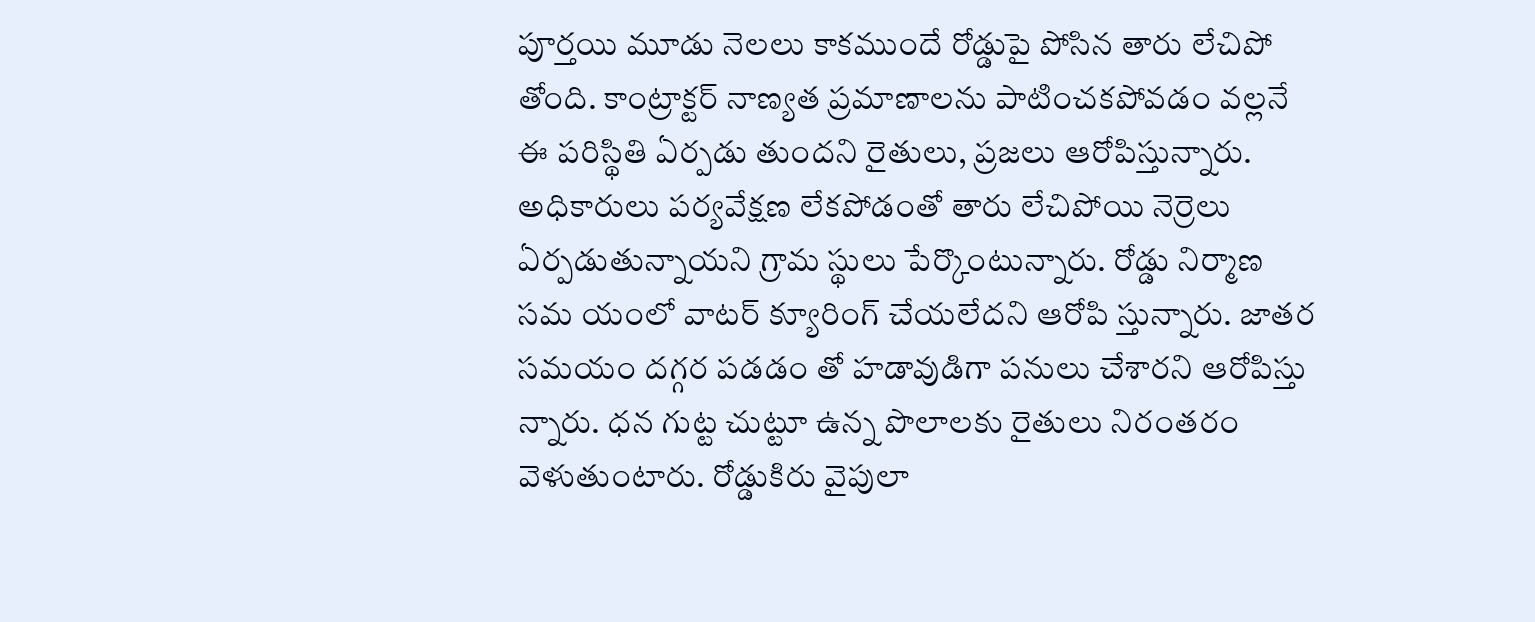పూర్తయి మూడు నెలలు కాకముందే రోడ్డుపై పోసిన తారు లేచిపో తోంది. కాంట్రాక్టర్‌ నాణ్యత ప్రమాణాలను పాటించకపోవడం వల్లనే ఈ పరిస్థితి ఏర్పడు తుందని రైతులు, ప్రజలు ఆరోపిస్తున్నారు. అధికారులు పర్యవేక్షణ లేకపోడంతో తారు లేచిపోయి నెర్రెలు ఏర్పడుతున్నాయని గ్రామ స్థులు పేర్కొంటున్నారు. రోడ్డు నిర్మాణ సమ యంలో వాటర్‌ క్యూరింగ్‌ చేయలేదని ఆరోపి స్తున్నారు. జాతర సమయం దగ్గర పడడం తో హడావుడిగా పనులు చేశారని ఆరోపిస్తు న్నారు. ధన గుట్ట చుట్టూ ఉన్న పొలాలకు రైతులు నిరంతరం వెళుతుంటారు. రోడ్డుకిరు వైపులా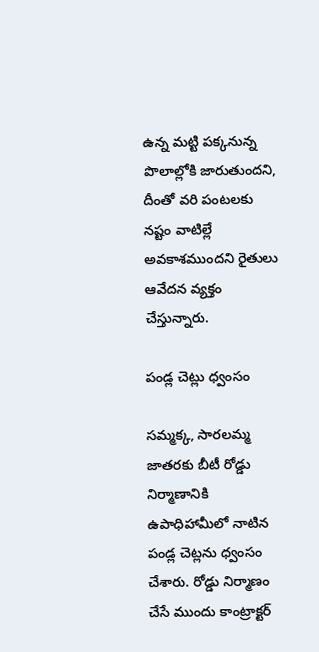ఉన్న మట్టి పక్కనున్న పొలాల్లోకి జారుతుందని, దీంతో వరి పంటలకు నష్టం వాటిల్లే అవకాశముందని రైతులు ఆవేదన వ్యక్తం చేస్తున్నారు.

పండ్ల చెట్లు ధ్వంసం

సమ్మక్క, సారలమ్మ జాతరకు బీటీ రోడ్డు నిర్మాణానికి ఉపాధిహామీలో నాటిన పండ్ల చెట్లను ధ్వంసం చేశారు. రోడ్డు నిర్మాణం చేసే ముందు కాంట్రాక్టర్‌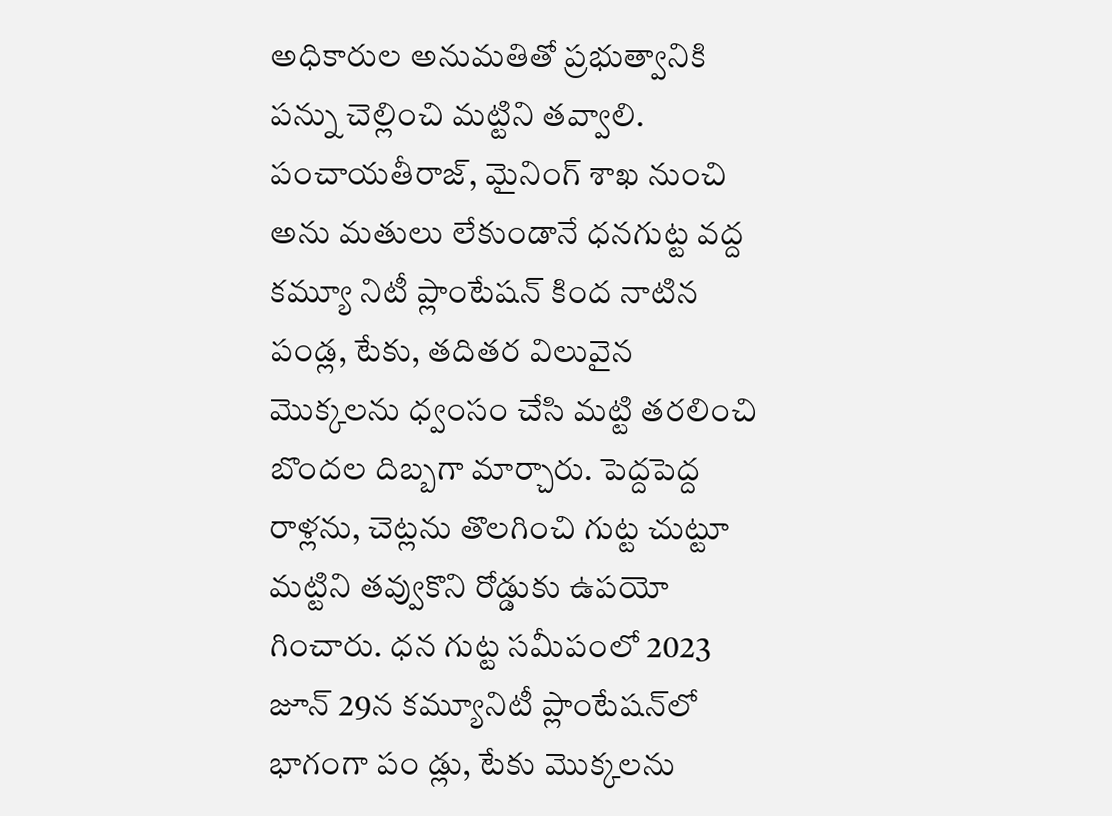అధికారుల అనుమతితో ప్రభుత్వానికి పన్ను చెల్లించి మట్టిని తవ్వాలి. పంచాయతీరాజ్‌, మైనింగ్‌ శాఖ నుంచి అను మతులు లేకుండానే ధనగుట్ట వద్ద కమ్యూ నిటీ ప్లాంటేషన్‌ కింద నాటిన పండ్ల, టేకు, తదితర విలువైన మొక్కలను ధ్వంసం చేసి మట్టి తరలించి బొందల దిబ్బగా మార్చారు. పెద్దపెద్ద రాళ్లను, చెట్లను తొలగించి గుట్ట చుట్టూ మట్టిని తవ్వుకొని రోడ్డుకు ఉపయో గించారు. ధన గుట్ట సమీపంలో 2023 జూన్‌ 29న కమ్యూనిటీ ప్లాంటేషన్‌లో భాగంగా పం డ్లు, టేకు మొక్కలను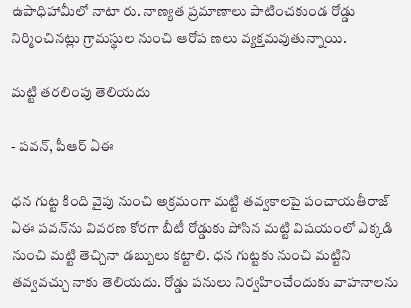ఉపాధిహామీలో నాటా రు. నాణ్యత ప్రమాణాలు పాటించకుండ రోడ్డు నిర్మించినట్లు గ్రామస్థుల నుంచి ఆరోప ణలు వ్యక్తమవుతున్నాయి.

మట్టి తరలింపు తెలియదు

- పవన్‌, పీఆర్‌ ఏఈ

ధన గుట్ట కింది వైపు నుంచి అక్రమంగా మట్టి తవ్వకాలపై పంచాయతీరాజ్‌ ఏఈ పవన్‌ను వివరణ కోరగా బీటీ రోడ్డుకు పోసిన మట్టి విషయంలో ఎక్కడి నుంచి మట్టి తెచ్చినా డబ్బులు కట్టాలి. ధన గుట్టకు నుంచి మట్టిని తవ్వవచ్చు నాకు తెలియదు. రోడ్డు పనులు నిర్వహించేందుకు వాహనాలను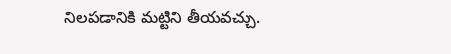నిలపడానికి మట్టిని తీయవచ్చు.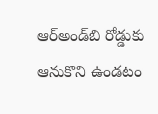ఆర్‌అండ్‌బి రోడ్డుకు ఆనుకొని ఉండటం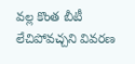వల్ల కొంత బీటీ లేచిపోవచ్చని వివరణ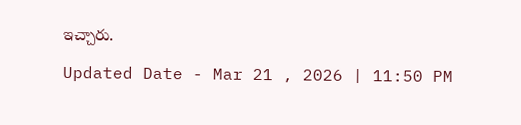ఇచ్చారు.

Updated Date - Mar 21 , 2026 | 11:50 PM